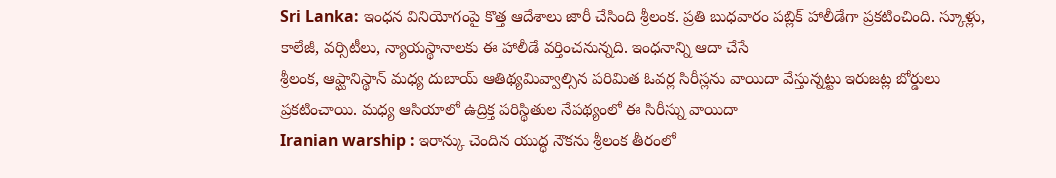Sri Lanka: ఇంధన వినియోగంపై కొత్త ఆదేశాలు జారీ చేసింది శ్రీలంక. ప్రతి బుధవారం పబ్లిక్ హాలీడేగా ప్రకటించింది. స్కూళ్లు, కాలేజీ, వర్సిటీలు, న్యాయస్థానాలకు ఈ హాలీడే వర్తించనున్నది. ఇంధనాన్ని ఆదా చేసే
శ్రీలంక, ఆఫ్ఘానిస్థాన్ మధ్య దుబాయ్ ఆతిథ్యమివ్వాల్సిన పరిమిత ఓవర్ల సిరీస్లను వాయిదా వేస్తున్నట్టు ఇరుజట్ల బోర్డులు ప్రకటించాయి. మధ్య ఆసియాలో ఉద్రిక్త పరిస్థితుల నేపథ్యంలో ఈ సిరీస్ను వాయిదా
Iranian warship : ఇరాన్కు చెందిన యుద్ధ నౌకను శ్రీలంక తీరంలో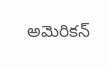అమెరికన్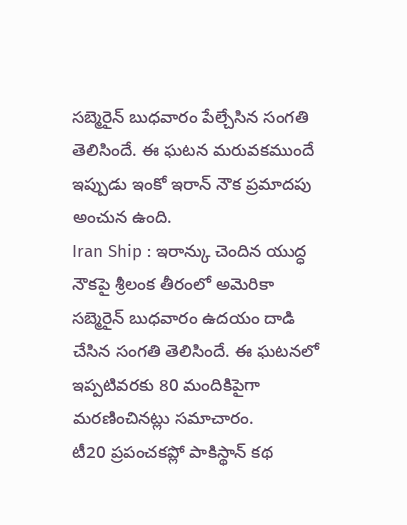సబ్మెరైన్ బుధవారం పేల్చేసిన సంగతి తెలిసిందే. ఈ ఘటన మరువకముందే ఇప్పుడు ఇంకో ఇరాన్ నౌక ప్రమాదపు అంచున ఉంది.
Iran Ship : ఇరాన్కు చెందిన యుద్ధ నౌకపై శ్రీలంక తీరంలో అమెరికా సబ్మెరైన్ బుధవారం ఉదయం దాడి చేసిన సంగతి తెలిసిందే. ఈ ఘటనలో ఇప్పటివరకు 80 మందికిపైగా మరణించినట్లు సమాచారం.
టీ20 ప్రపంచకప్లో పాకిస్థాన్ కథ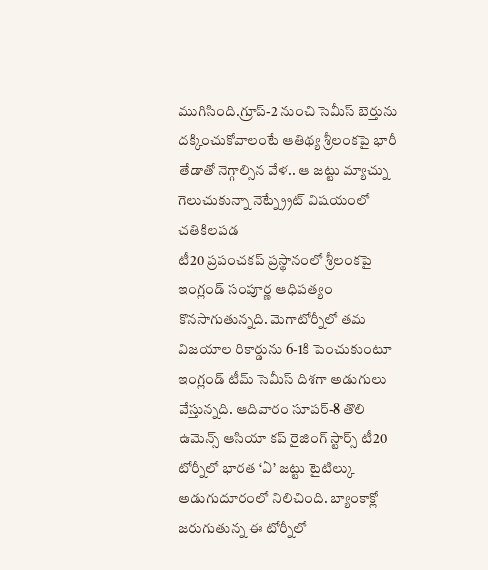ముగిసింది.గ్రూప్-2 నుంచి సెమీస్ బెర్తును దక్కించుకోవాలంటే ఆతిథ్య శ్రీలంకపై భారీ తేడాతో నెగ్గాల్సిన వేళ.. ఆ జట్టు మ్యాచ్ను గెలుచుకున్నా నెట్న్ర్రేట్ విషయంలో చతికిలపడ
టీ20 ప్రపంచకప్ ప్రస్థానంలో శ్రీలంకపై ఇంగ్లండ్ సంపూర్ణ ఆధిపత్యం కొనసాగుతున్నది. మెగాటోర్నీలో తమ విజయాల రికార్డును 6-1కి పెంచుకుంటూ ఇంగ్లండ్ టీమ్ సెమీస్ దిశగా అడుగులు వేస్తున్నది. ఆదివారం సూపర్-8 తొలి
ఉమెన్స్ ఆసియా కప్ రైజింగ్ స్టార్స్ టీ20 టోర్నీలో భారత ‘ఏ’ జట్టు టైటిల్కు అడుగుదూరంలో నిలిచింది. బ్యాంకాక్లో జరుగుతున్న ఈ టోర్నీలో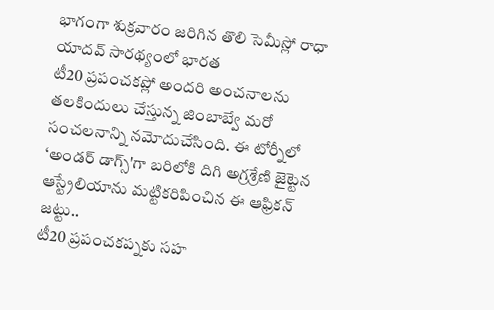భాగంగా శుక్రవారం జరిగిన తొలి సెమీస్లో రాధా యాదవ్ సారథ్యంలో భారత
టీ20 ప్రపంచకప్లో అందరి అంచనాలను తలకిందులు చేస్తున్న జింబాబ్వే మరో సంచలనాన్ని నమోదుచేసింది. ఈ టోర్నీలో ‘అండర్ డాగ్స్'గా బరిలోకి దిగి అగ్రశ్రేణి జైట్టెన ఆస్ట్రేలియాను మట్టికరిపించిన ఈ ఆఫ్రికన్ జట్టు..
టీ20 ప్రపంచకప్నకు సహ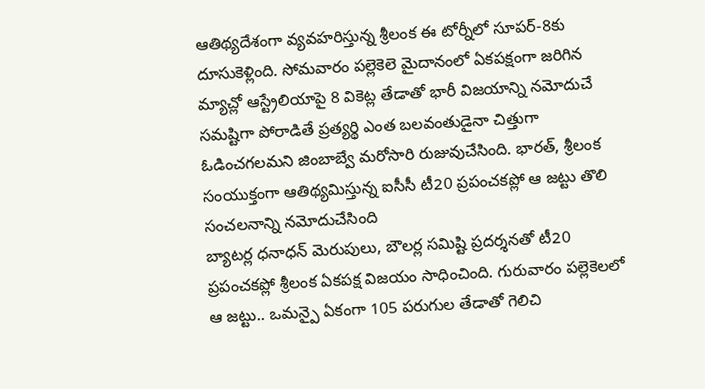ఆతిథ్యదేశంగా వ్యవహరిస్తున్న శ్రీలంక ఈ టోర్నీలో సూపర్-8కు దూసుకెళ్లింది. సోమవారం పల్లెకెలె మైదానంలో ఏకపక్షంగా జరిగిన మ్యాచ్లో ఆస్ట్రేలియాపై 8 వికెట్ల తేడాతో భారీ విజయాన్ని నమోదుచే
సమష్టిగా పోరాడితే ప్రత్యర్థి ఎంత బలవంతుడైనా చిత్తుగా ఓడించగలమని జింబాబ్వే మరోసారి రుజువుచేసింది. భారత్, శ్రీలంక సంయుక్తంగా ఆతిథ్యమిస్తున్న ఐసీసీ టీ20 ప్రపంచకప్లో ఆ జట్టు తొలి సంచలనాన్ని నమోదుచేసింది
బ్యాటర్ల ధనాధన్ మెరుపులు, బౌలర్ల సమిష్టి ప్రదర్శనతో టీ20 ప్రపంచకప్లో శ్రీలంక ఏకపక్ష విజయం సాధించింది. గురువారం పల్లెకెలలో ఆ జట్టు.. ఒమన్పై ఏకంగా 105 పరుగుల తేడాతో గెలిచి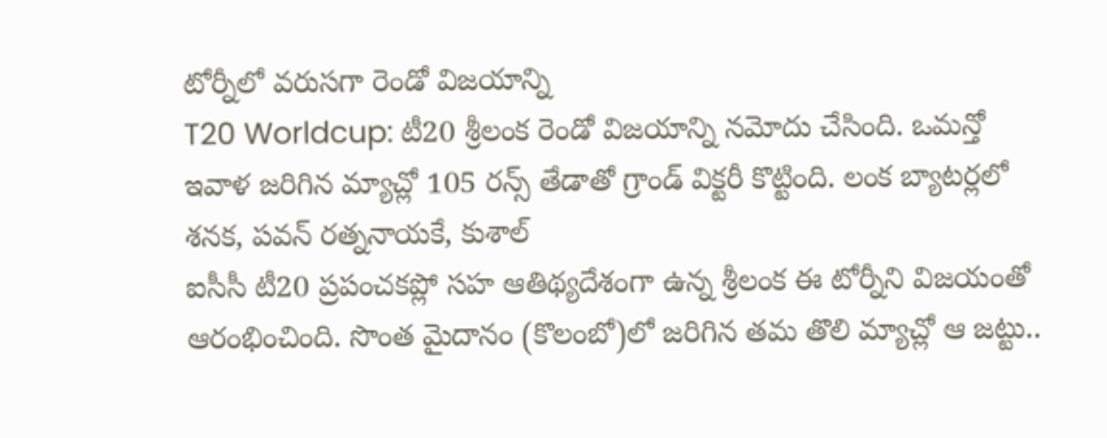టోర్నీలో వరుసగా రెండో విజయాన్ని
T20 Worldcup: టీ20 శ్రీలంక రెండో విజయాన్ని నమోదు చేసింది. ఒమన్తో ఇవాళ జరిగిన మ్యాచ్లో 105 రన్స్ తేడాతో గ్రాండ్ విక్టరీ కొట్టింది. లంక బ్యాటర్లలో శనక, పవన్ రత్ననాయకే, కుశాల్
ఐసీసీ టీ20 ప్రపంచకప్లో సహ ఆతిథ్యదేశంగా ఉన్న శ్రీలంక ఈ టోర్నీని విజయంతో ఆరంభించింది. సొంత మైదానం (కొలంబో)లో జరిగిన తమ తొలి మ్యాచ్లో ఆ జట్టు..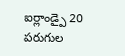ఐర్లాండ్పై 20 పరుగుల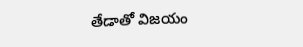తేడాతో విజయం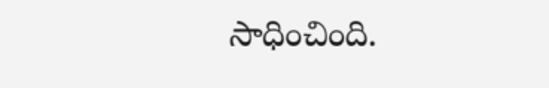సాధించింది.